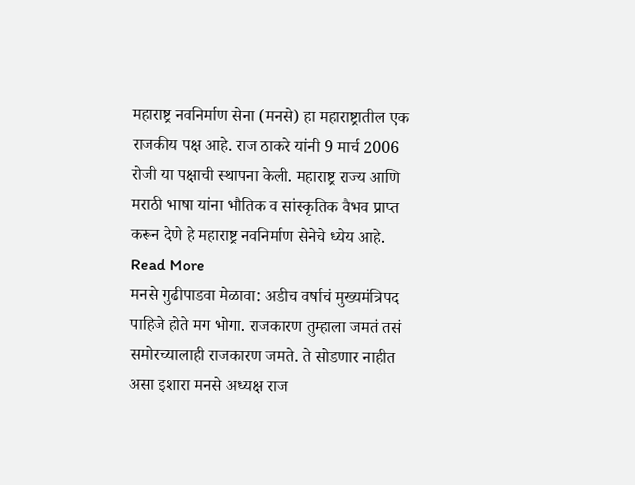महाराष्ट्र नवनिर्माण सेना (मनसे) हा महाराष्ट्रातील एक राजकीय पक्ष आहे. राज ठाकरे यांनी 9 मार्च 2006 रोजी या पक्षाची स्थापना केली. महाराष्ट्र राज्य आणि मराठी भाषा यांना भौतिक व सांस्कृतिक वैभव प्राप्त करून देणे हे महाराष्ट्र नवनिर्माण सेनेचे ध्येय आहे. Read More
मनसे गुढीपाडवा मेळावा: अडीच वर्षाचं मुख्यमंत्रिपद पाहिजे होते मग भोगा. राजकारण तुम्हाला जमतं तसं समोरच्यालाही राजकारण जमते. ते सोडणार नाहीत असा इशारा मनसे अध्यक्ष राज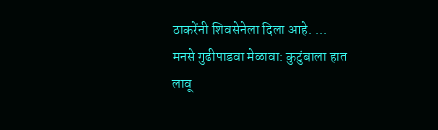ठाकरेंनी शिवसेनेला दिला आहे. ...
मनसे गुढीपाडवा मेळावा: कुटुंबाला हात लावू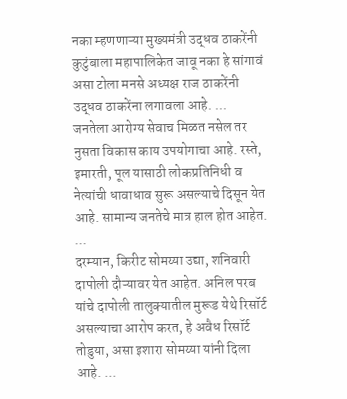नका म्हणणाऱ्या मुख्यमंत्री उद्धव ठाकरेंनी कुटुंबाला महापालिकेत जावू नका हे सांगावं असा टोला मनसे अध्यक्ष राज ठाकरेंनी उद्धव ठाकरेंना लगावला आहे. ...
जनतेला आरोग्य सेवाच मिळत नसेल तर नुसता विकास काय उपयोगाचा आहे. रस्ते, इमारती, पूल यासाठी लोकप्रतिनिधी व नेत्यांची धावाधाव सुरू असल्याचे दिसून येत आहे. सामान्य जनतेचे मात्र हाल होत आहेत. ...
दरम्यान, किरीट सोमय्या उद्या, शनिवारी दापोली दौऱ्यावर येत आहेत. अनिल परब यांचे दापोली तालुक्यातील मुरूड येथे रिसॉर्ट असल्याचा आरोप करत, हे अवैध रिसॉर्ट तोडुया, असा इशारा सोमय्या यांनी दिला आहे. ...